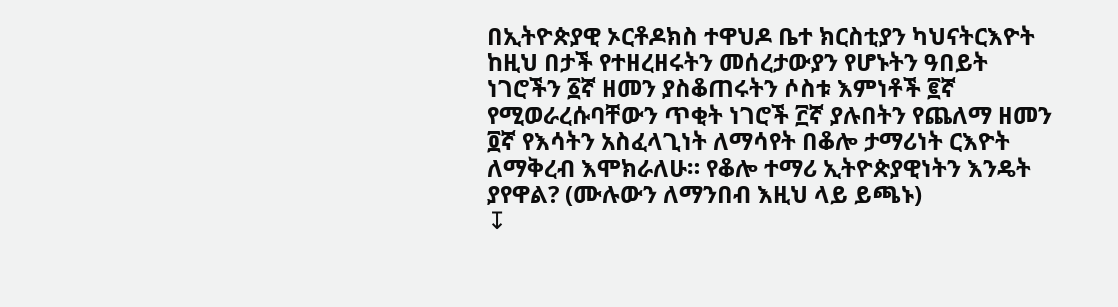በኢትዮጵያዊ ኦርቶዶክስ ተዋህዶ ቤተ ክርስቲያን ካህናትርእዮት ከዚህ በታች የተዘረዘሩትን መሰረታውያን የሆኑትን ዓበይት ነገሮችን ፩ኛ ዘመን ያስቆጠሩትን ሶስቱ እምነቶች ፪ኛ የሚወራረሱባቸውን ጥቂት ነገሮች ፫ኛ ያሉበትን የጨለማ ዘመን ፬ኛ የእሳትን አስፈላጊነት ለማሳየት በቆሎ ታማሪነት ርእዮት ለማቅረብ እሞክራለሁ። የቆሎ ተማሪ ኢትዮጵያዊነትን እንዴት ያየዋል? (ሙሉውን ለማንበብ እዚህ ላይ ይጫኑ)
↧